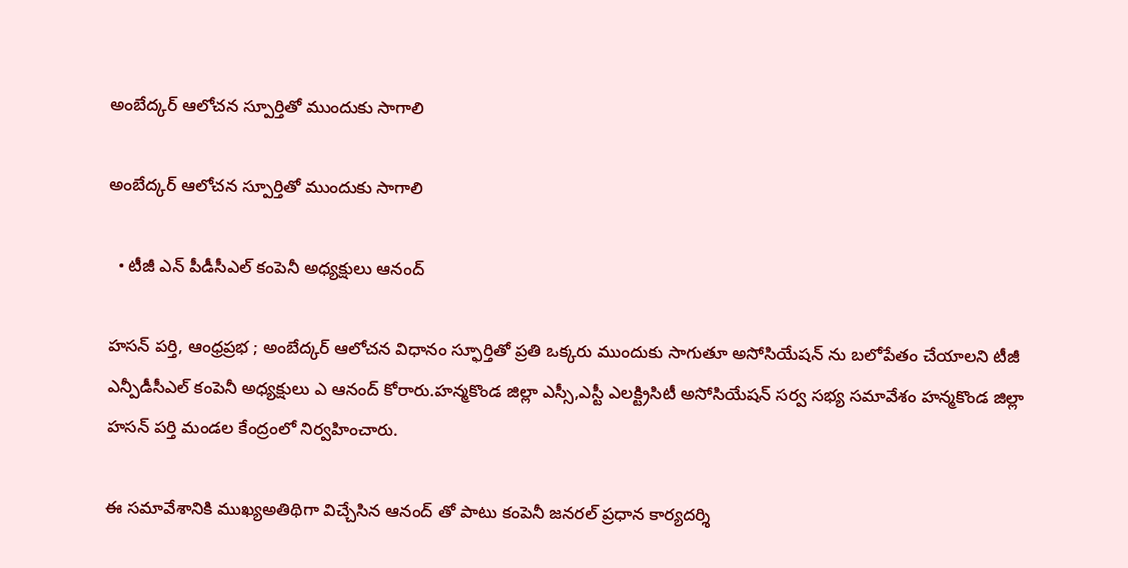అంబేద్కర్ ఆలోచన స్పూర్తితో ముందుకు సాగాలి

అంబేద్కర్ ఆలోచన స్పూర్తితో ముందుకు సాగాలి

  • టీజీ ఎన్ పీడీసీఎల్ కంపెనీ అధ్యక్షులు ఆనంద్

హసన్ పర్తి, ఆంధ్రప్రభ ; అంబేద్కర్ ఆలోచన విధానం స్ఫూర్తితో ప్రతి ఒక్కరు ముందుకు సాగుతూ అసోసియేషన్ ను బలోపేతం చేయాలని టీజీ ఎన్పీడీసీఎల్ కంపెనీ అధ్యక్షులు ఎ ఆనంద్ కోరారు.హన్మకొండ జిల్లా ఎస్సీ,ఎస్టీ ఎలక్ట్రిసిటీ అసోసియేషన్ సర్వ సభ్య సమావేశం హన్మకొండ జిల్లా హసన్ పర్తి మండల కేంద్రంలో నిర్వహించారు.

ఈ సమావేశానికి ముఖ్యఅతిథిగా విచ్చేసిన ఆనంద్ తో పాటు కంపెనీ జనరల్ ప్రధాన కార్యదర్శి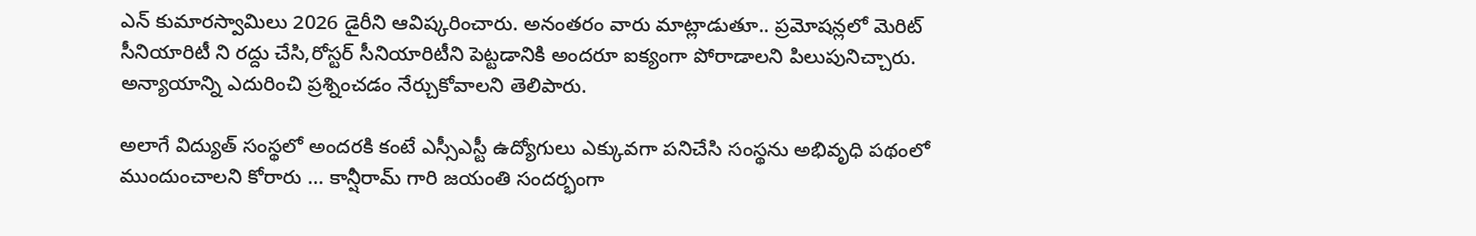ఎన్ కుమారస్వామిలు 2026 డైరీని ఆవిష్కరించారు. అనంతరం వారు మాట్లాడుతూ.. ప్రమోషన్లలో మెరిట్ సీనియారిటీ ని రద్దు చేసి,రోస్టర్ సీనియారిటీని పెట్టడానికి అందరూ ఐక్యంగా పోరాడాలని పిలుపునిచ్చారు. అన్యాయాన్ని ఎదురించి ప్రశ్నించడం నేర్చుకోవాలని తెలిపారు.

అలాగే విద్యుత్ సంస్థలో అందరకి కంటే ఎస్సీఎస్టీ ఉద్యోగులు ఎక్కువగా పనిచేసి సంస్థను అభివృధి పథంలో ముందుంచాలని కోరారు … కాన్షీరామ్ గారి జయంతి సందర్భంగా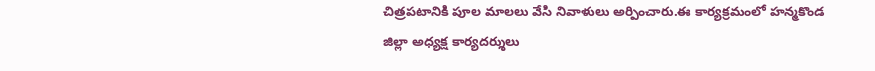చిత్రపటానికి పూల మాలలు వేసి నివాళులు అర్పించారు.ఈ కార్యక్రమంలో హన్మకొండ జిల్లా అధ్యక్ష కార్యదర్శులు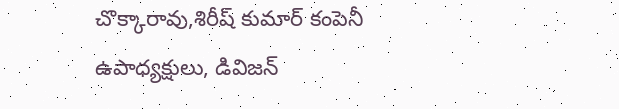చొక్కారావు,శిరీష్ కుమార్ కంపెనీ ఉపాధ్యక్షులు, డివిజన్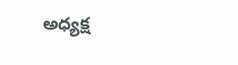అధ్యక్ష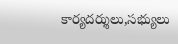కార్యదర్శులు,సభ్యులు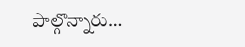పాల్గొన్నారు…